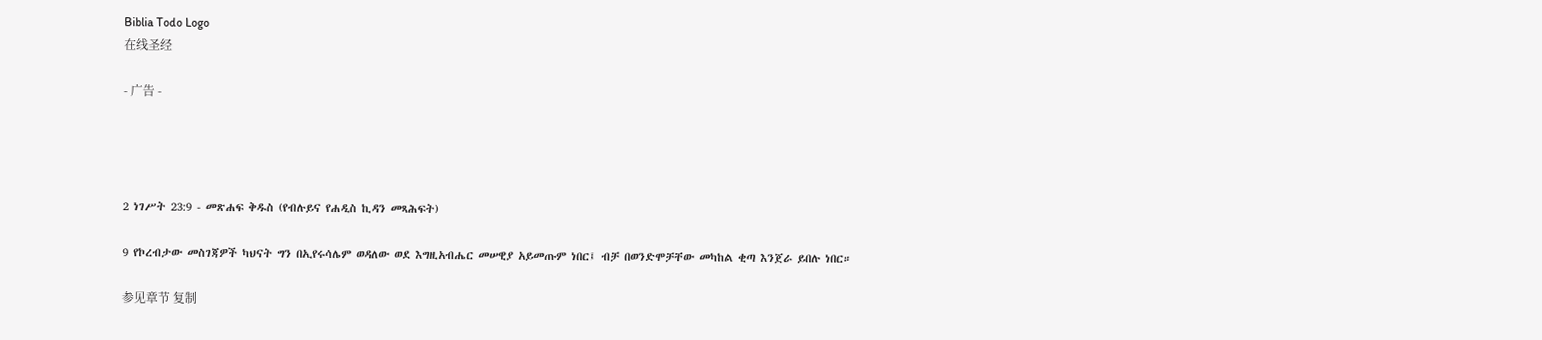Biblia Todo Logo
在线圣经

- 广告 -




2 ነገሥት 23:9 - መጽሐፍ ቅዱስ (የብሉይና የሐዲስ ኪዳን መጻሕፍት)

9 የኮረብታው መስገጃዎች ካህናት ግን በኢየሩሳሌም ወዳለው ወደ እግዚአብሔር መሠዊያ አይመጡም ነበር፤ ብቻ በወንድሞቻቸው መካከል ቂጣ እንጀራ ይበሉ ነበር።

参见章节 复制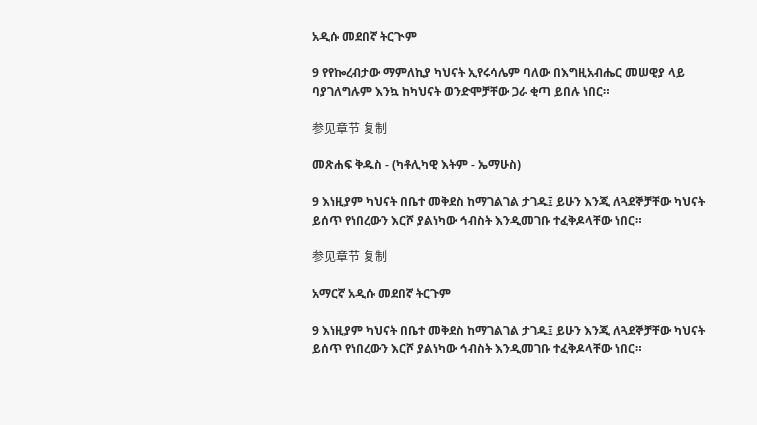አዲሱ መደበኛ ትርጒም

9 የየኰረብታው ማምለኪያ ካህናት ኢየሩሳሌም ባለው በእግዚአብሔር መሠዊያ ላይ ባያገለግሉም እንኳ ከካህናት ወንድሞቻቸው ጋራ ቂጣ ይበሉ ነበር።

参见章节 复制

መጽሐፍ ቅዱስ - (ካቶሊካዊ እትም - ኤማሁስ)

9 እነዚያም ካህናት በቤተ መቅደስ ከማገልገል ታገዱ፤ ይሁን እንጂ ለጓደኞቻቸው ካህናት ይሰጥ የነበረውን እርሾ ያልነካው ኅብስት እንዲመገቡ ተፈቅዶላቸው ነበር።

参见章节 复制

አማርኛ አዲሱ መደበኛ ትርጉም

9 እነዚያም ካህናት በቤተ መቅደስ ከማገልገል ታገዱ፤ ይሁን እንጂ ለጓደኞቻቸው ካህናት ይሰጥ የነበረውን እርሾ ያልነካው ኅብስት እንዲመገቡ ተፈቅዶላቸው ነበር።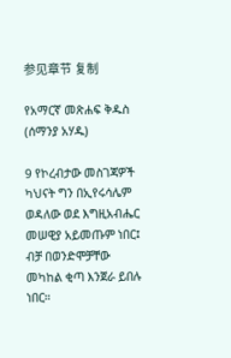参见章节 复制

የአማርኛ መጽሐፍ ቅዱስ (ሰማንያ አሃዱ)

9 የኮረብታው መስገጃዎች ካህናት ግን በኢየሩሳሌም ወዳለው ወደ እግዚአብሔር መሠዊያ አይመጡም ነበር፤ ብቻ በወንድሞቻቸው መካከል ቂጣ እንጀራ ይበሉ ነበር።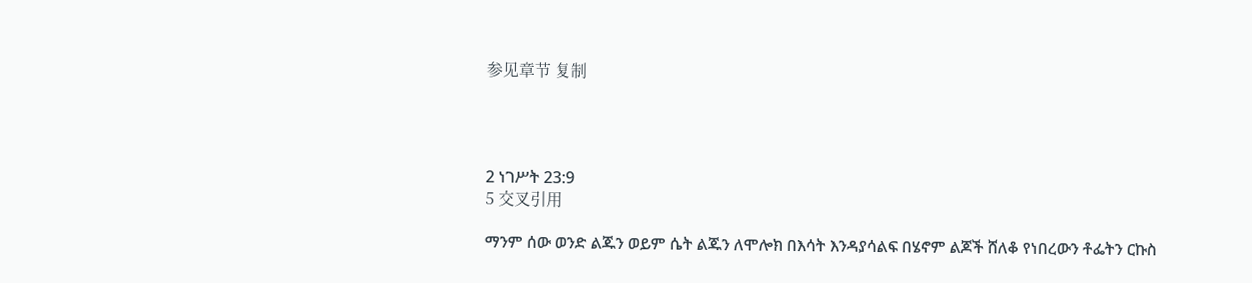参见章节 复制




2 ነገሥት 23:9
5 交叉引用

ማንም ሰው ወንድ ልጁን ወይም ሴት ልጁን ለሞሎክ በእሳት እንዳያሳልፍ በሄኖም ልጆች ሸለቆ የነበረውን ቶፌትን ርኩስ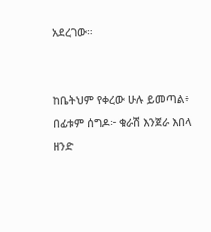አደረገው።


ከቤትህም የቀረው ሁሉ ይመጣል፥ በፊቱም ሰግዶ፦ ቁራሽ እንጀራ እበላ ዘንድ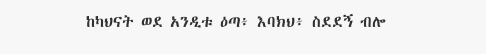ከካህናት ወደ አንዲቱ ዕጣ፥ እባክህ፥ ስደደኝ ብሎ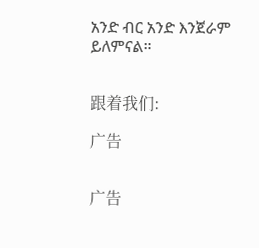አንድ ብር አንድ እንጀራም ይለምናል።


跟着我们:

广告


广告